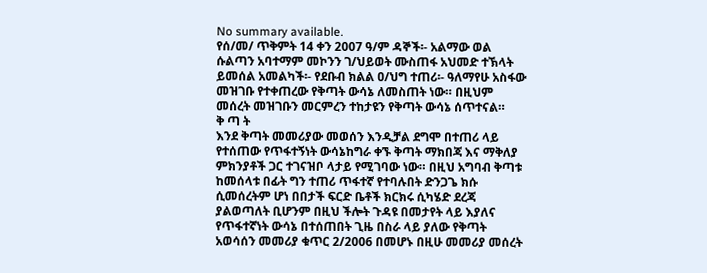No summary available.
የሰ/መ/ ጥቅምት 14 ቀን 2007 ዓ/ም ዳኞች፡- አልማው ወል ሱልጣን አባተማም መኮንን ገ/ህይወት ሙስጠፋ አህመድ ተኽላት ይመሰል አመልካች፡- የደቡብ ክልል ዐ/ህግ ተጠሪ፡- ዓለማየሁ አስፋው መዝገቡ የተቀጠረው የቅጣት ውሳኔ ለመስጠት ነው። በዚህም መሰረት መዝገቡን መርምረን ተከታዩን የቅጣት ውሳኔ ሰጥተናል።
ቅ ጣ ት
እንደ ቅጣት መመሪያው መወሰን እንዲቻል ደግሞ በተጠሪ ላይ የተሰጠው የጥፋተኝነት ውሳኔከግራ ቀኙ ቅጣት ማክበጃ እና ማቅለያ ምክንያቶች ጋር ተገናዝቦ ላታይ የሚገባው ነው። በዚህ አግባብ ቅጣቱ ከመሰላቱ በፊት ግን ተጠሪ ጥፋተኛ የተባሉበት ድንጋጌ ክሱ ሲመሰረትም ሆነ በበታች ፍርድ ቤቶች ክርክሩ ሲካሄድ ደረጃ ያልወጣለት ቢሆንም በዚህ ችሎት ጉዳዩ በመታየት ላይ እያለና የጥፋተኛነት ውሳኔ በተሰጠበት ጊዜ በስራ ላይ ያለው የቅጣት አወሳሰን መመሪያ ቁጥር 2/2006 በመሆኑ በዚሁ መመሪያ መሰረት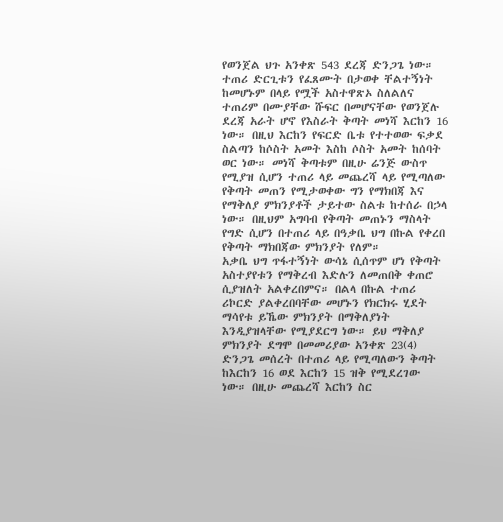የወንጀል ህጉ አንቀጽ 543 ደረጃ ድንጋጌ ነው። ተጠሪ ድርጊቱን የፈጸሙት በታወቀ ቸልተኝነት ከመሆኑም በላይ የሟች አስተዋጽኦ ስለልለና ተጠሪም በሙያቸው ሹፍር በመሆናቸው የወንጀሉ ደረጃ አራት ሆኖ የእስራት ቅጣት መነሻ እርከን 16 ነው። በዚህ እርከን የፍርድ ቤቱ የተተወው ፍቃደ ስልጣን ከሶስት አመት እስከ ሶስት አመት ከሰባት ወር ነው። መነሻ ቅጣቱም በዚሁ ሬንጅ ውስጥ የሚያዝ ሲሆን ተጠሪ ላይ መጨረሻ ላይ የሚጣለው የቅጣት መጠን የሚታወቀው ግን የማክበጃ እና የማቅለያ ምክንያቶች ታይተው ስልቱ ከተሰራ በኃላ ነው። በዚህም አግባብ የቅጣት መጠኑን ማስላት የግድ ሲሆን በተጠሪ ላይ በዓቃቤ ህግ በኩል የቀረበ የቅጣት ማክበጃው ምክንያት የለም።
አቃቤ ህግ ጥፋተኝነት ውሳኔ ሲሰጥም ሆነ የቅጣት አስተያየቱን የማቅረብ እድሉን ለመጠበቅ ቀጠሮ ሲያዝለት አልቀረበምና። በልላ በኩል ተጠሪ ሪኮርድ ያልቀረበባቸው መሆኑን የክርክሩ ሂደት ማሳየቱ ይኼው ምክንያት በማቅለያነት እንዲያዝላቸው የሚያደርግ ነው። ይህ ማቅለያ ምክንያት ደግሞ በመመሪያው አንቀጽ 23(4) ድንጋጌ መሰረት በተጠሪ ላይ የሚጣለውን ቅጣት ከእርከን 16 ወደ እርከን 15 ዝቅ የሚደረገው ነው። በዚሁ መጨረሻ እርከን ስር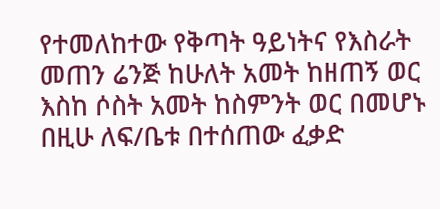የተመለከተው የቅጣት ዓይነትና የእስራት መጠን ሬንጅ ከሁለት አመት ከዘጠኝ ወር እስከ ሶስት አመት ከስምንት ወር በመሆኑ በዚሁ ለፍ/ቤቱ በተሰጠው ፈቃድ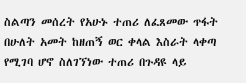ስልጣን መሰረት የአሁኑ ተጠሪ ለፈጸመው ጥፋት በሁለት አመት ከዘጠኝ ወር ቀላል እስራት ላቀጣ የሚገባ ሆኖ ስለገኘነው ተጠሪ በጉዳዩ ላይ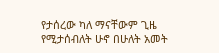የታሰረው ካለ ማናቸውም ጊዜ የሚታሰብለት ሁኖ በሁለት አመት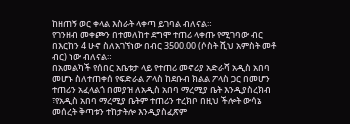ከዘጠኝ ወር ቀላል እስራት ላቀጣ ይገባል ብለናል።
የገንዘብ መቀጮን በተመለከተ ደግሞ ተጠሪ ላቀጡ የሚገባው ብር በእርከን 4 ሁኖ ስለአገኘነው በብር 3500.00 (ሶስት ሺህ አምስት መቶ ብር) ነው ብለናል።
በአመልካች የሰበር አቤቱታ ላይ የተጠሪ መኖሪያ አድራሻ አዲስ አበባ መሆኑ ስለተጠቀሰ የፍድራል ፖላስ ከደቡብ ክልል ፖላስ ጋር በመሆን ተጠሪን አፈላልጎ በመያዝ ለአዲስ አበባ ማረሚያ ቤት እንዲያስረክብ ፣የአዲስ አበባ ማረሚያ ቤትም ተጠሪን ተረክቦ በዚህ ችሎት ውሳኔ መሰረት ቅጣቱን ተከታትሎ እንዲያስፈጽም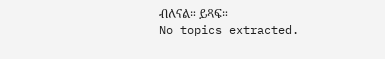ብለናል። ይጻፍ።
No topics extracted.